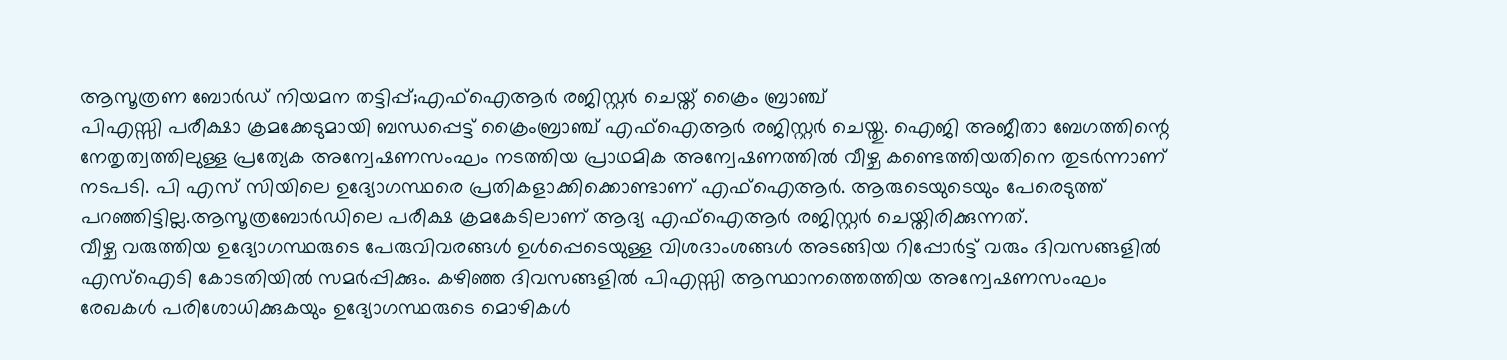ആസൂത്രണ ബോർഡ് നിയമന തട്ടിപ്പ്;എഫ്ഐആർ രജിസ്റ്റർ ചെയ്ത് ക്രൈം ബ്രാഞ്ച്
പിഎസ്സി പരീക്ഷാ ക്രമക്കേടുമായി ബന്ധപ്പെട്ട് ക്രൈംബ്രാഞ്ച് എഫ്ഐആർ രജിസ്റ്റർ ചെയ്തു. ഐജി അജീതാ ബേഗത്തിന്റെ നേതൃത്വത്തിലുള്ള പ്രത്യേക അന്വേഷണസംഘം നടത്തിയ പ്രാഥമിക അന്വേഷണത്തിൽ വീഴ്ച കണ്ടെത്തിയതിനെ തുടർന്നാണ് നടപടി. പി എസ് സിയിലെ ഉദ്യോഗസ്ഥരെ പ്രതികളാക്കിക്കൊണ്ടാണ് എഫ്ഐആർ. ആരുടെയുടെയും പേരെടുത്ത് പറഞ്ഞിട്ടില്ല.ആസൂത്രബോർഡിലെ പരീക്ഷ ക്രമകേടിലാണ് ആദ്യ എഫ്ഐആർ രജിസ്റ്റർ ചെയ്തിരിക്കുന്നത്.
വീഴ്ച വരുത്തിയ ഉദ്യോഗസ്ഥരുടെ പേരുവിവരങ്ങൾ ഉൾപ്പെടെയുള്ള വിശദാംശങ്ങൾ അടങ്ങിയ റിപ്പോർട്ട് വരും ദിവസങ്ങളിൽ എസ്ഐടി കോടതിയിൽ സമർപ്പിക്കും. കഴിഞ്ഞ ദിവസങ്ങളിൽ പിഎസ്സി ആസ്ഥാനത്തെത്തിയ അന്വേഷണസംഘം രേഖകൾ പരിശോധിക്കുകയും ഉദ്യോഗസ്ഥരുടെ മൊഴികൾ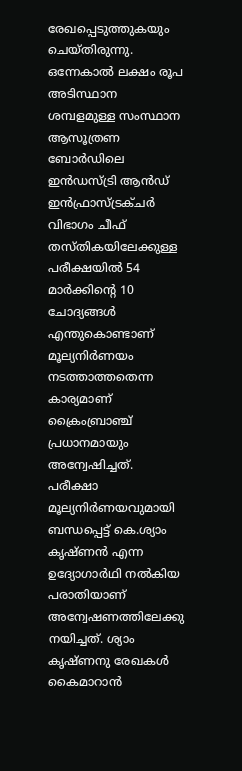രേഖപ്പെടുത്തുകയും ചെയ്തിരുന്നു.
ഒന്നേകാൽ ലക്ഷം രൂപ അടിസ്ഥാന ശമ്പളമുള്ള സംസ്ഥാന ആസൂത്രണ ബോർഡിലെ ഇൻഡസ്ട്രി ആൻഡ് ഇൻഫ്രാസ്ട്രക്ചർ വിഭാഗം ചീഫ് തസ്തികയിലേക്കുള്ള പരീക്ഷയിൽ 54 മാർക്കിൻ്റെ 10 ചോദ്യങ്ങൾ എന്തുകൊണ്ടാണ് മൂല്യനിർണയം നടത്താത്തതെന്ന കാര്യമാണ് ക്രൈംബ്രാഞ്ച് പ്രധാനമായും അന്വേഷിച്ചത്. പരീക്ഷാ മൂല്യനിർണയവുമായി ബന്ധപ്പെട്ട് കെ.ശ്യാം കൃഷ്ണൻ എന്ന ഉദ്യോഗാർഥി നൽകിയ പരാതിയാണ് അന്വേഷണത്തിലേക്കു നയിച്ചത്. ശ്യാം കൃഷ്ണനു രേഖകൾ കൈമാറാൻ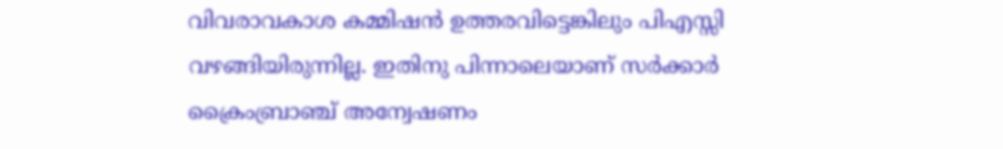വിവരാവകാശ കമ്മിഷൻ ഉത്തരവിട്ടെങ്കിലും പിഎസ്സി വഴങ്ങിയിരുന്നില്ല. ഇതിനു പിന്നാലെയാണ് സർക്കാർ ക്രൈംബ്രാഞ്ച് അന്വേഷണം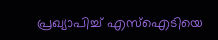പ്രഖ്യാപിച്ച് എസ്ഐടിയെ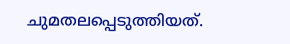ചുമതലപ്പെടുത്തിയത്.